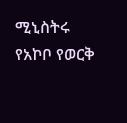ሚኒስትሩ የአኮቦ የወርቅ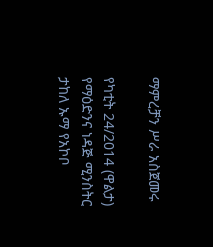ማምረቻን ሥራ አስጀመሩ

የካቲት 24/2014 (ዋልታ) የማዕድንና ነዳጅ ሚንስትር ታከለ ኡማ የአኮቦ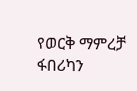የወርቅ ማምረቻ ፋበሪካን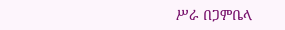ሥራ በጋምቤላ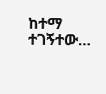ከተማ ተገኝተው…